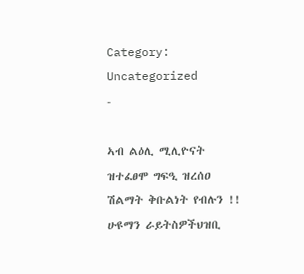Category: Uncategorized
-

ኣብ ልዕሊ ሚሊዮናት ዝተፈፀሞ ግፍዒ ዝረሰዐ ሽልማት ቅቡልነት የብሉን !!
ሁዩማን ራይትስዎችህዝቢ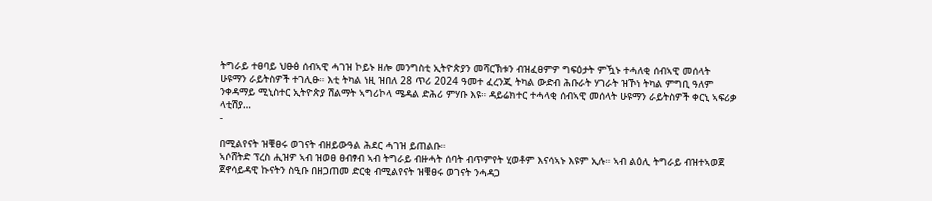ትግራይ ተፀባይ ህፁፅ ሰብኣዊ ሓገዝ ኮይኑ ዘሎ መንግስቲ ኢትዮጵያን መሻርኽቱን ብዝፈፀምዎ ግፍዕታት ምዃኑ ተሓለቂ ሰብኣዊ መሰላት ሁዩማን ራይትስዎች ተገሊፁ። እቲ ትካል ነዚ ዝበለ 28 ጥሪ 2024 ዓመተ ፈረንጂ ትካል ውድብ ሕቡራት ሃገራት ዝኾነ ትካል ምግቢ ዓለም ንቀዳማይ ሚኒስተር ኢትዮጵያ ሽልማት ኣግሪኮላ ሜዳል ድሕሪ ምሃቡ እዩ። ዳይሬክተር ተሓላቂ ሰብኣዊ መሰላት ሁዩማን ራይትስዎች ቀርኒ ኣፍሪቃ ላቲሽያ…
-

በሚልየናት ዝቑፀሩ ወገናት ብዘይውዓል ሕደር ሓገዝ ይጠልቡ።
ኣሶሸትድ ፕረስ ሒዝዎ ኣብ ዝወፀ ፀብፃብ ኣብ ትግራይ ብዙሓት ሰባት ብጥምየት ሂወቶም እናሳኣኑ እዩም ኢሉ። ኣብ ልዕሊ ትግራይ ብዝተኣወጀ ጀኖሳይዳዊ ኩናትን ስዒቡ በዘጋጠመ ድርቂ ብሚልየናት ዝቑፀሩ ወገናት ንሓዳጋ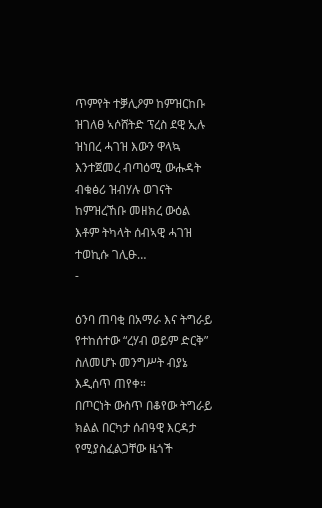ጥምየት ተቓሊዖም ከምዝርከቡ ዝገለፀ ኣሶሸትድ ፕረስ ደዊ ኢሉ ዝነበረ ሓገዝ እውን ዋላኳ እንተጀመረ ብጣዕሚ ውሑዳት ብቁፅሪ ዝብሃሉ ወገናት ከምዝረኸቡ መዘክረ ውዕል እቶም ትካላት ሰብኣዊ ሓገዝ ተወኪሱ ገሊፁ…
-

ዕንባ ጠባቂ በአማራ እና ትግራይ የተከሰተው “ረሃብ ወይም ድርቅ” ስለመሆኑ መንግሥት ብያኔ እዲሰጥ ጠየቀ።
በጦርነት ውስጥ በቆየው ትግራይ ክልል በርካታ ሰብዓዊ እርዳታ የሚያስፈልጋቸው ዜጎች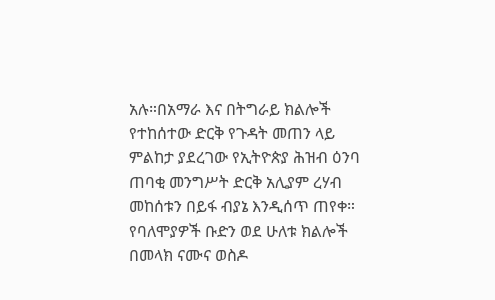አሉ።በአማራ እና በትግራይ ክልሎች የተከሰተው ድርቅ የጉዳት መጠን ላይ ምልከታ ያደረገው የኢትዮጵያ ሕዝብ ዕንባ ጠባቂ መንግሥት ድርቅ አሊያም ረሃብ መከሰቱን በይፋ ብያኔ እንዲሰጥ ጠየቀ። የባለሞያዎች ቡድን ወደ ሁለቱ ክልሎች በመላክ ናሙና ወስዶ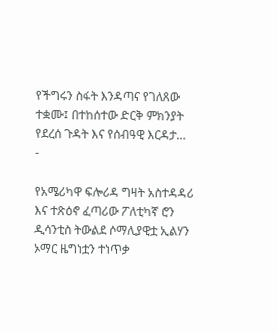የችግሩን ስፋት እንዳጣና የገለጸው ተቋሙ፤ በተከሰተው ድርቅ ምክንያት የደረሰ ጉዳት እና የሰብዓዊ እርዳታ…
-

የአሜሪካዋ ፍሎሪዳ ግዛት አስተዳዳሪ እና ተጽዕኖ ፈጣሪው ፖለቲካኛ ሮን ዲሳንቲስ ትውልደ ሶማሊያዊቷ ኢልሃን ኦማር ዜግነቷን ተነጥቃ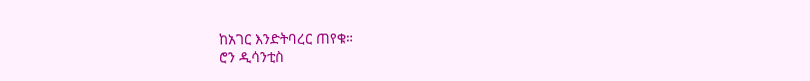ከአገር እንድትባረር ጠየቁ።
ሮን ዲሳንቲስ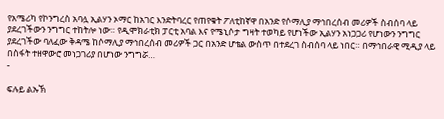የአሜሪካ የኮንግረስ አባሏ ኢልሃን ኦማር ከአገር እንድትባረር የጠየቁት ፖለቲከኛዋ በአንድ የሶማሊያ ማኅበረሰብ መሪዎች ስብሰባ ላይ ያደረገችውን ንግግር ተከትሎ ነው። የዲሞክራቲክ ፓርቲ አባል እና የሜኒሶታ ግዛት ተወካይ የሆነችው ኢልሃን አነጋጋሪ የሆነውን ንግግር ያደረገችው ባለፈው ቅዳሜ ከሶማሊያ ማኅበረሰብ መሪዎች ጋር በአንድ ሆቴል ውስጥ በተደረገ ስብሰባ ላይ ነበር። በማኅበራዊ ሚዲያ ላይ በስፋት ተዘዋውሮ መነጋገሪያ በሆነው ንግግሯ…
-

ፍሉይ ልኡኽ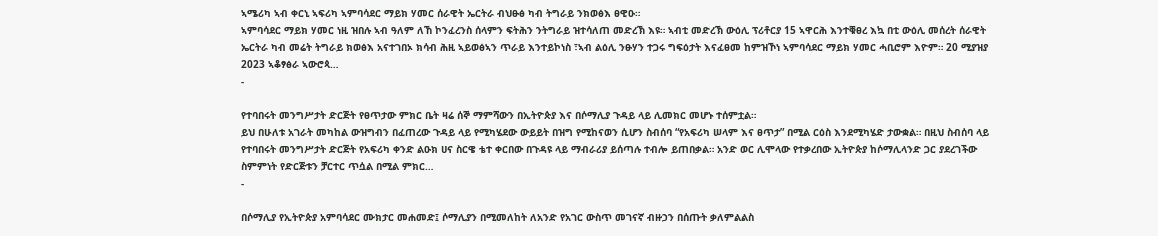ኣሜሪካ ኣብ ቀርኒ ኣፍሪካ ኣምባሳደር ማይክ ሃመር ሰራዊት ኤርትራ ብህፁፅ ካብ ትግራይ ንክወፅእ ፀዊዑ።
ኣምባሳደር ማይክ ሃመር ነዚ ዝበሉ ኣብ ዓለም ለኸ ኮንፈረንስ ሰላምን ፍትሕን ንትግራይ ዝተሳለጠ መድረኽ እዩ። ኣብቲ መድረኽ ውዕሊ ፕሪቶርያ 15 ኣዋርሕ እንተቑፀረ እኳ በቲ ውዕሊ መሰረት ሰራዊት ኤርትራ ካብ መሬት ትግራይ ክወፅእ አናተገበኦ ክሳብ ሕዚ ኣይወፅኣን ጥራይ እንተይኮነስ ፣ኣብ ልዕሊ ንፁሃን ተጋሩ ግፍዕታት እናፈፀመ ከምዝኾነ ኣምባሳደር ማይክ ሃመር ሓቢሮም እዮም። 20 ሚያዝያ 2023 ኣቆፃፅራ ኣውሮጳ…
-

የተባበሩት መንግሥታት ድርጅት የፀጥታው ምክር ቤት ዛሬ ሰኞ ማምሻውን በኢትዮጵያ እና በሶማሊያ ጉዳይ ላይ ሊመክር መሆኑ ተሰምቷል።
ይህ በሁለቱ አገራት መካከል ውዝግብን በፈጠረው ጉዳይ ላይ የሚካሄደው ውይይት በዝግ የሚከናወን ሲሆን ስብሰባ “የአፍሪካ ሠላም እና ፀጥታ” በሚል ርዕስ እንደሚካሄድ ታውቋል። በዚህ ስብሰባ ላይ የተባበሩት መንግሥታት ድርጅት የአፍሪካ ቀንድ ልዑክ ሀና ስርዌ ቴተ ቀርበው በጉዳዩ ላይ ማብራሪያ ይሰጣሉ ተብሎ ይጠበቃል። አንድ ወር ሊሞላው የተቃረበው ኢትዮጵያ ከሶማሊላንድ ጋር ያደረገችው ስምምነት የድርጅቱን ቻርተር ጥሷል በሚል ምክር…
-

በሶማሊያ የኢትዮጵያ አምባሳደር ሙክታር መሐመድ፤ ሶማሊያን በሚመለከት ለአንድ የአገር ውስጥ መገናኛ ብዙኃን በሰጡት ቃለምልልስ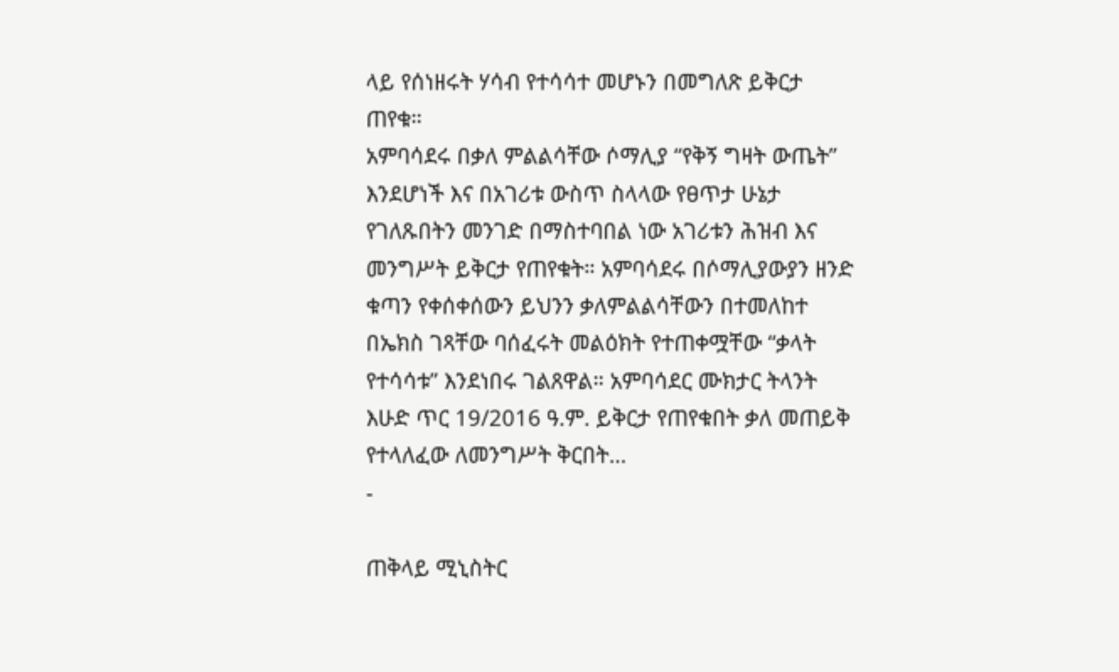ላይ የሰነዘሩት ሃሳብ የተሳሳተ መሆኑን በመግለጽ ይቅርታ ጠየቁ።
አምባሳደሩ በቃለ ምልልሳቸው ሶማሊያ “የቅኝ ግዛት ውጤት” እንደሆነች እና በአገሪቱ ውስጥ ስላላው የፀጥታ ሁኔታ የገለጹበትን መንገድ በማስተባበል ነው አገሪቱን ሕዝብ እና መንግሥት ይቅርታ የጠየቁት። አምባሳደሩ በሶማሊያውያን ዘንድ ቁጣን የቀሰቀሰውን ይህንን ቃለምልልሳቸውን በተመለከተ በኤክስ ገጻቸው ባሰፈሩት መልዕክት የተጠቀሟቸው “ቃላት የተሳሳቱ” እንደነበሩ ገልጸዋል። አምባሳደር ሙክታር ትላንት እሁድ ጥር 19/2016 ዓ.ም. ይቅርታ የጠየቁበት ቃለ መጠይቅ የተላለፈው ለመንግሥት ቅርበት…
-

ጠቅላይ ሚኒስትር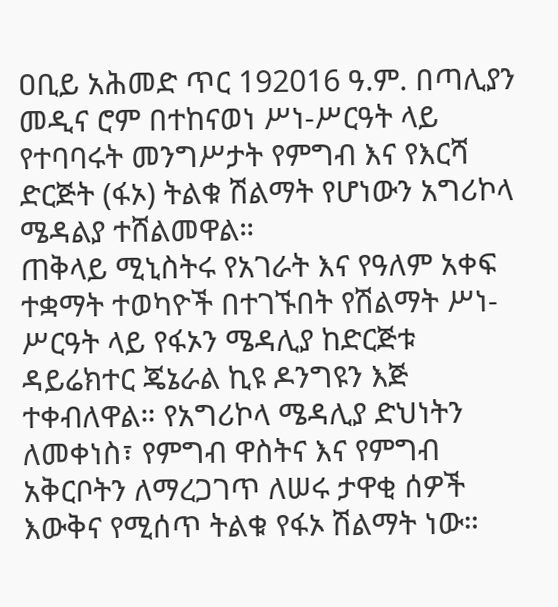ዐቢይ አሕመድ ጥር 192016 ዓ.ም. በጣሊያን መዲና ሮም በተከናወነ ሥነ-ሥርዓት ላይ የተባባሩት መንግሥታት የምግብ እና የእርሻ ድርጅት (ፋኦ) ትልቁ ሽልማት የሆነውን አግሪኮላ ሜዳልያ ተሸልመዋል።
ጠቅላይ ሚኒስትሩ የአገራት እና የዓለም አቀፍ ተቋማት ተወካዮች በተገኙበት የሽልማት ሥነ-ሥርዓት ላይ የፋኦን ሜዳሊያ ከድርጅቱ ዳይሬክተር ጄኔራል ኪዩ ዶንግዩን እጅ ተቀብለዋል። የአግሪኮላ ሜዳሊያ ድህነትን ለመቀነስ፣ የምግብ ዋስትና እና የምግብ አቅርቦትን ለማረጋገጥ ለሠሩ ታዋቂ ሰዎች እውቅና የሚሰጥ ትልቁ የፋኦ ሽልማት ነው።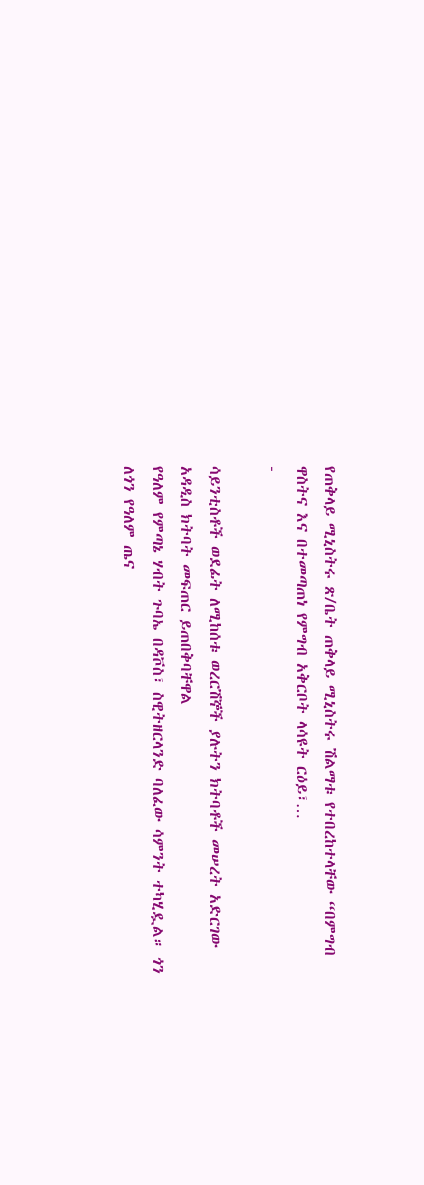የጠቅላይ ሚኒስትሩ ጽ/ቤት ጠቅላይ ሚኒስትሩ ሽልማቱ የተበረከተላቸው “በምግብ ዋስትና እና በተመጣጠነ የምግብ አቅርቦት ላሳዩት ርዕይ፣…
-

ሳይንቲስቶች ወደፊት ለሚከሰቱ ወረርሽኞች ያሉትን ክትባቶች መሠረት አድርገው አዳዲስ ክትባት መፍጠር ይጠበቅባቸዋል
የዓለም የምጣኔ ሃብት ጉባኤ በዳቮስ፣ ስዊትዘርላንድ ባለፈው ሳምንት ተካሂዷል። ጎን ለጎን የዓለም ጤና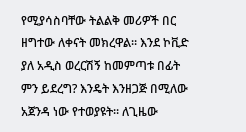የሚያሳስባቸው ትልልቅ መሪዎች በር ዘግተው ለቀናት መክረዋል። እንደ ኮቪድ ያለ አዲስ ወረርሽኝ ከመምጣቱ በፊት ምን ይደረግ? እንዴት እንዘጋጅ በሚለው አጀንዳ ነው የተወያዩት። ለጊዜው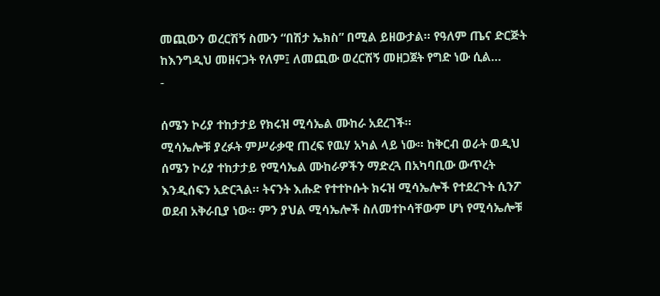መጪውን ወረርሽኝ ስሙን “በሽታ ኤክስ” በሚል ይዘውታል። የዓለም ጤና ድርጅት ከእንግዲህ መዘናጋት የለም፤ ለመጪው ወረርሽኝ መዘጋጀት የግድ ነው ሲል…
-

ሰሜን ኮሪያ ተከታታይ የክሩዝ ሚሳኤል ሙከራ አደረገች።
ሚሳኤሎቹ ያረፉት ምሥራቃዊ ጠረፍ የዉሃ አካል ላይ ነው። ከቅርብ ወራት ወዲህ ሰሜን ኮሪያ ተከታታይ የሚሳኤል ሙከራዎችን ማድረጓ በአካባቢው ውጥረት እንዲሰፍን አድርጓል። ትናንት እሑድ የተተኮሱት ክሩዝ ሚሳኤሎች የተደረጉት ሲንፖ ወደብ አቅራቢያ ነው። ምን ያህል ሚሳኤሎች ስለመተኮሳቸውም ሆነ የሚሳኤሎቹ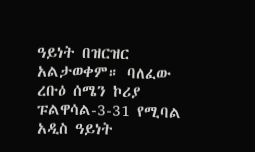ዓይነት በዝርዝር አልታወቀም። ባለፈው ረቡዕ ሰሜን ኮሪያ ፑልዋሳል-3-31 የሚባል አዲስ ዓይነት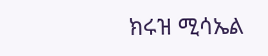ክሩዝ ሚሳኤል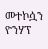መተኮሷን ዮንሃፕ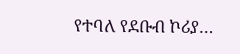የተባለ የደቡብ ኮሪያ…